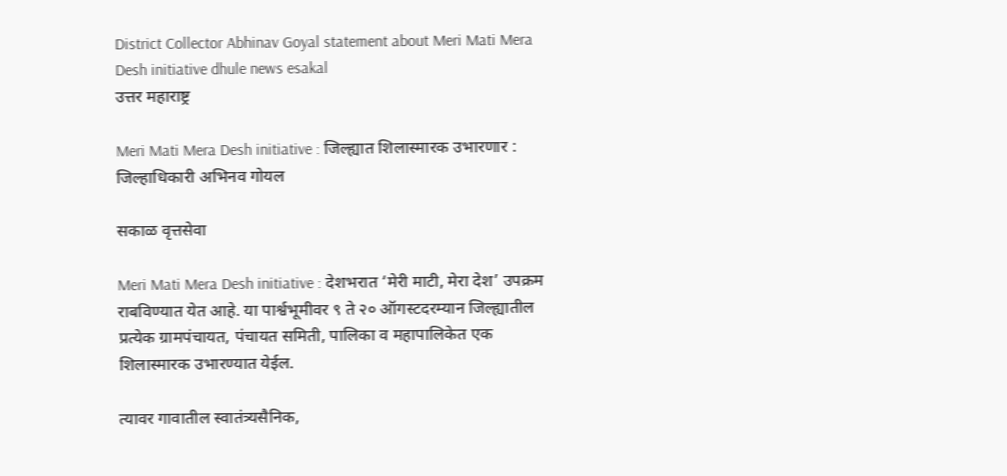District Collector Abhinav Goyal statement about Meri Mati Mera Desh initiative dhule news esakal
उत्तर महाराष्ट्र

Meri Mati Mera Desh initiative : जिल्ह्यात शिलास्मारक उभारणार : जिल्हाधिकारी अभिनव गोयल

सकाळ वृत्तसेवा

Meri Mati Mera Desh initiative : देशभरात ‘मेरी माटी, मेरा देश’ उपक्रम राबविण्यात येत आहे. या पार्श्वभूमीवर ९ ते २० ऑगस्टदरम्यान जिल्ह्यातील प्रत्येक ग्रामपंचायत, पंचायत समिती, पालिका व महापालिकेत एक शिलास्मारक उभारण्यात येईल.

त्यावर गावातील स्वातंत्र्यसैनिक,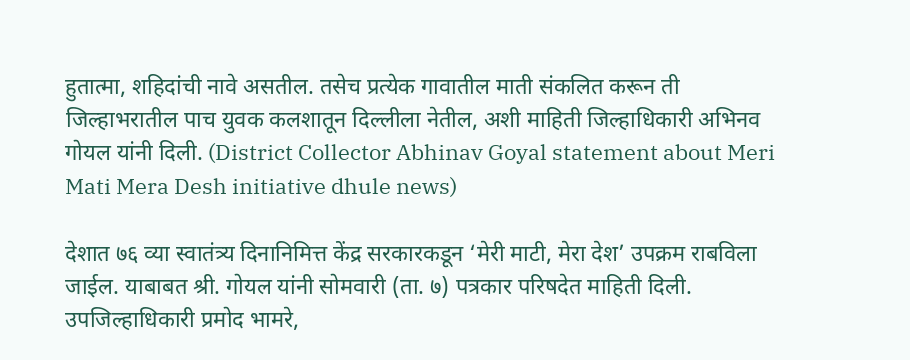हुतात्मा, शहिदांची नावे असतील. तसेच प्रत्येक गावातील माती संकलित करून ती जिल्हाभरातील पाच युवक कलशातून दिल्लीला नेतील, अशी माहिती जिल्हाधिकारी अभिनव गोयल यांनी दिली. (District Collector Abhinav Goyal statement about Meri Mati Mera Desh initiative dhule news)

देशात ७६ व्या स्वातंत्र्य दिनानिमित्त केंद्र सरकारकडून ‘मेरी माटी, मेरा देश’ उपक्रम राबविला जाईल. याबाबत श्री. गोयल यांनी सोमवारी (ता. ७) पत्रकार परिषदेत माहिती दिली. उपजिल्हाधिकारी प्रमोद भामरे,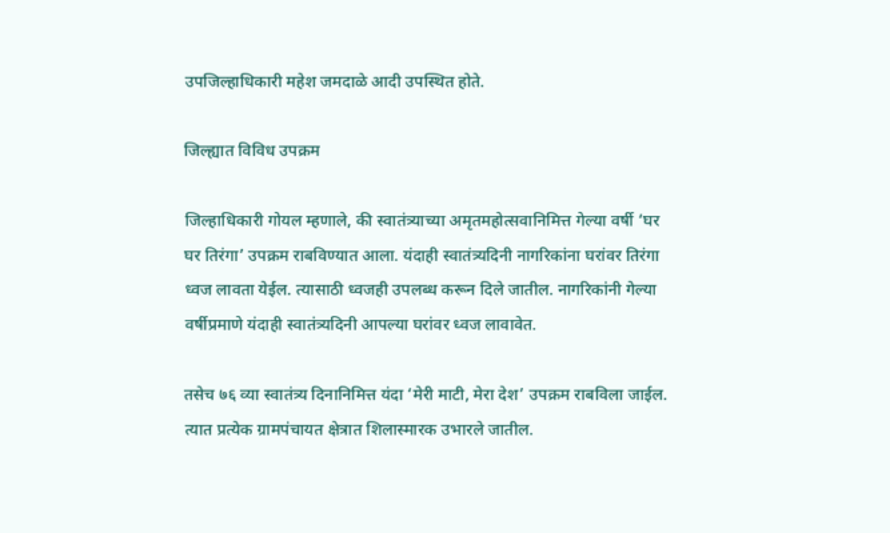उपजिल्हाधिकारी महेश जमदाळे आदी उपस्थित होते.

जिल्ह्यात विविध उपक्रम

जिल्हाधिकारी गोयल म्हणाले, की स्वातंत्र्याच्या अमृतमहोत्सवानिमित्त गेल्या वर्षी ‘घर घर तिरंगा’ उपक्रम राबविण्यात आला. यंदाही स्वातंत्र्यदिनी नागरिकांना घरांवर तिरंगा ध्वज लावता येईल. त्यासाठी ध्वजही उपलब्ध करून दिले जातील. नागरिकांनी गेल्या वर्षीप्रमाणे यंदाही स्वातंत्र्यदिनी आपल्या घरांवर ध्वज लावावेत.

तसेच ७६ व्या स्वातंत्र्य दिनानिमित्त यंदा ‘मेरी माटी, मेरा देश’ उपक्रम राबविला जाईल. त्यात प्रत्येक ग्रामपंचायत क्षेत्रात शिलास्मारक उभारले जातील.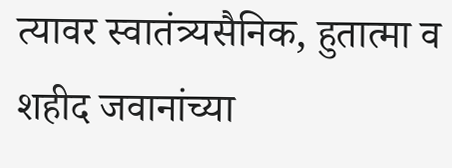त्यावर स्वातंत्र्यसैनिक, हुतात्मा व शहीद जवानांच्या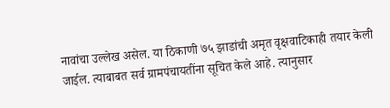नावांचा उल्लेख असेल. या ठिकाणी ७५ झाडांची अमृत वृक्षवाटिकाही तयार केली जाईल. त्याबाबत सर्व ग्रामपंचायतींना सूचित केले आहे. त्यानुसार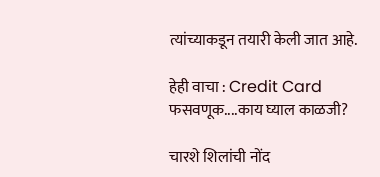त्यांच्याकडून तयारी केली जात आहे.

हेही वाचा : Credit Card फसवणूक....काय घ्याल काळजी?

चारशे शिलांची नोंद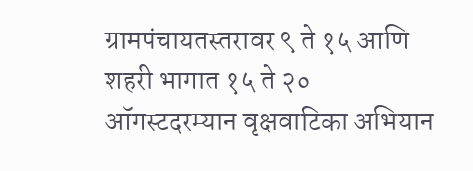ग्रामपंचायतस्तरावर ९ ते १५ आणि शहरी भागात १५ ते २० ऑगस्टदरम्यान वृक्षवाटिका अभियान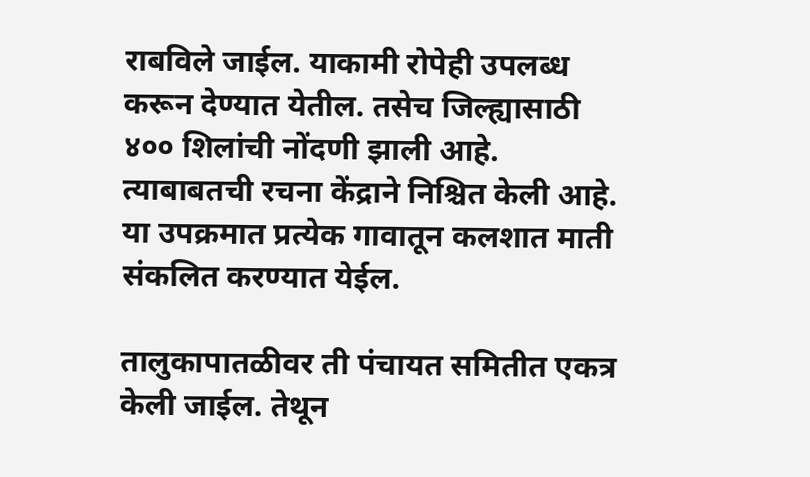राबविले जाईल. याकामी रोपेही उपलब्ध करून देण्यात येतील. तसेच जिल्ह्यासाठी ४०० शिलांची नोंदणी झाली आहे. त्याबाबतची रचना केंद्राने निश्चित केली आहे. या उपक्रमात प्रत्येक गावातून कलशात माती संकलित करण्यात येईल.

तालुकापातळीवर ती पंचायत समितीत एकत्र केली जाईल. तेथून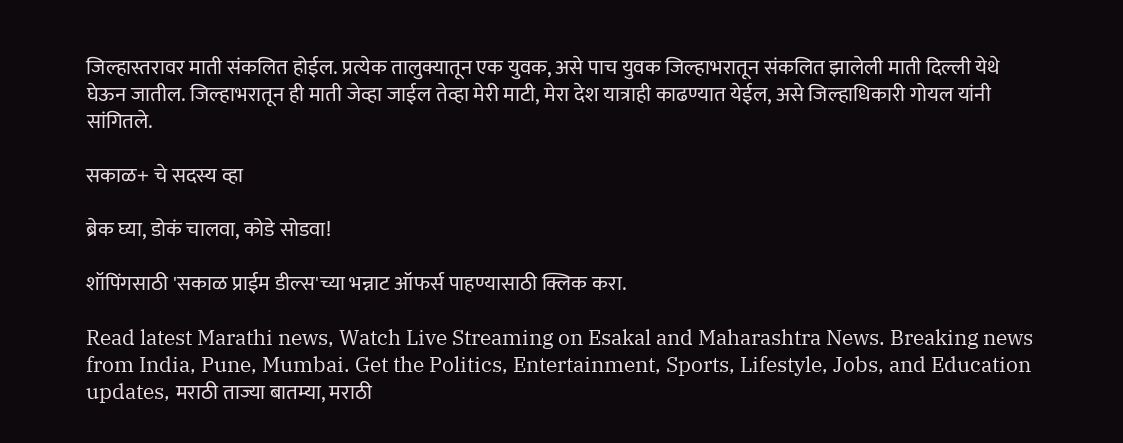जिल्हास्तरावर माती संकलित होईल. प्रत्येक तालुक्यातून एक युवक, असे पाच युवक जिल्हाभरातून संकलित झालेली माती दिल्ली येथे घेऊन जातील. जिल्हाभरातून ही माती जेव्हा जाईल तेव्हा मेरी माटी, मेरा देश यात्राही काढण्यात येईल, असे जिल्हाधिकारी गोयल यांनी सांगितले.

सकाळ+ चे सदस्य व्हा

ब्रेक घ्या, डोकं चालवा, कोडे सोडवा!

शॉपिंगसाठी 'सकाळ प्राईम डील्स'च्या भन्नाट ऑफर्स पाहण्यासाठी क्लिक करा.

Read latest Marathi news, Watch Live Streaming on Esakal and Maharashtra News. Breaking news from India, Pune, Mumbai. Get the Politics, Entertainment, Sports, Lifestyle, Jobs, and Education updates, मराठी ताज्या बातम्या, मराठी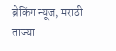ब्रेकिंग न्यूज, मराठी ताज्या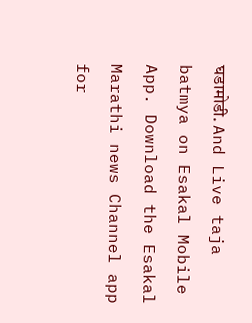घडामोडी. And Live taja batmya on Esakal Mobile App. Download the Esakal Marathi news Channel app for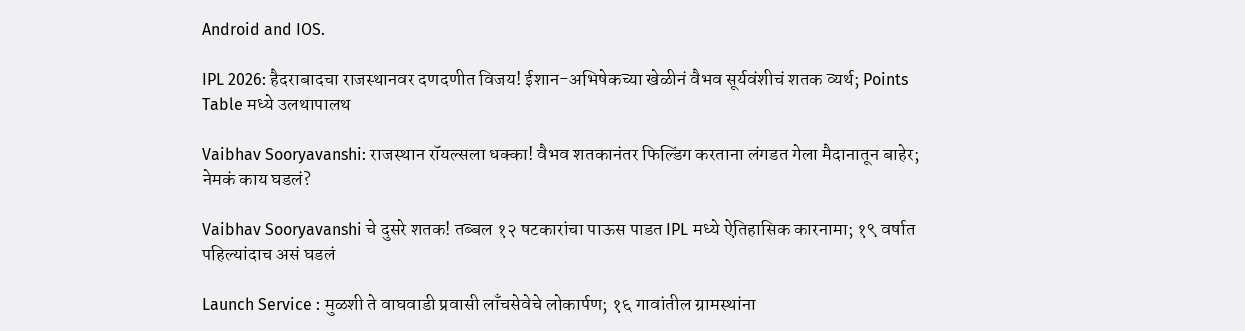Android and IOS.

IPL 2026: हैदराबादचा राजस्थानवर दणदणीत विजय! ईशान-अभिषेकच्या खेळीनं वैभव सूर्यवंशीचं शतक व्यर्थ; Points Table मध्ये उलथापालथ

Vaibhav Sooryavanshi: राजस्थान रॉयल्सला धक्का! वैभव शतकानंतर फिल्डिंग करताना लंगडत गेला मैदानातून बाहेर; नेमकं काय घडलं?

Vaibhav Sooryavanshi चे दुसरे शतक! तब्बल १२ षटकारांचा पाऊस पाडत IPL मध्ये ऐतिहासिक कारनामा; १९ वर्षात पहिल्यांदाच असं घडलं

Launch Service : मुळशी ते वाघवाडी प्रवासी लाँचसेवेचे लोकार्पण; १६ गावांतील ग्रामस्थांना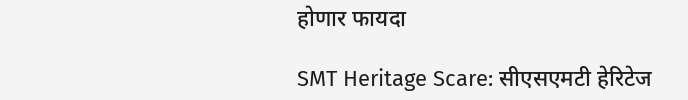होणार फायदा

SMT Heritage Scare: सीएसएमटी हेरिटेज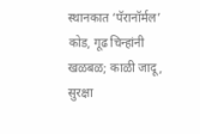स्थानकात ‘पॅरानॉर्मल’ कोड, गूढ चिन्हांनी खळबळ; काळी जादू, सुरक्षा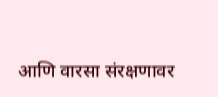आणि वारसा संरक्षणावर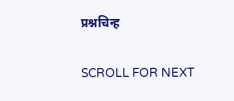प्रश्नचिन्ह

SCROLL FOR NEXT